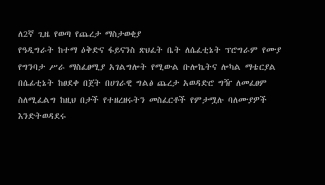ለ2ኛ ጊዜ የወጣ የጨረታ ማስታወቂያ
የዓዲግራት ከተማ ዕቅድና ፋይናንስ ጽህፈት ቤት ለሴፈቲኔት ፕሮግራም የሙያ የግንባታ ሥራ ማስፈፀሚያ አገልግሎት የሚውል ቡሎኬትና ሎካል ማቴርያል በሴፊቲኔት ከፀደቀ በጀት በሀገራዊ ግልፅ ጨረታ አወዳድሮ ግዥ ለመፈፀም ስለሚፈልግ ከዚህ በታች የተዘረዘሩትን መስፈርቶች የምታሟሉ ባለሙያዎች እንድትወዳደሩ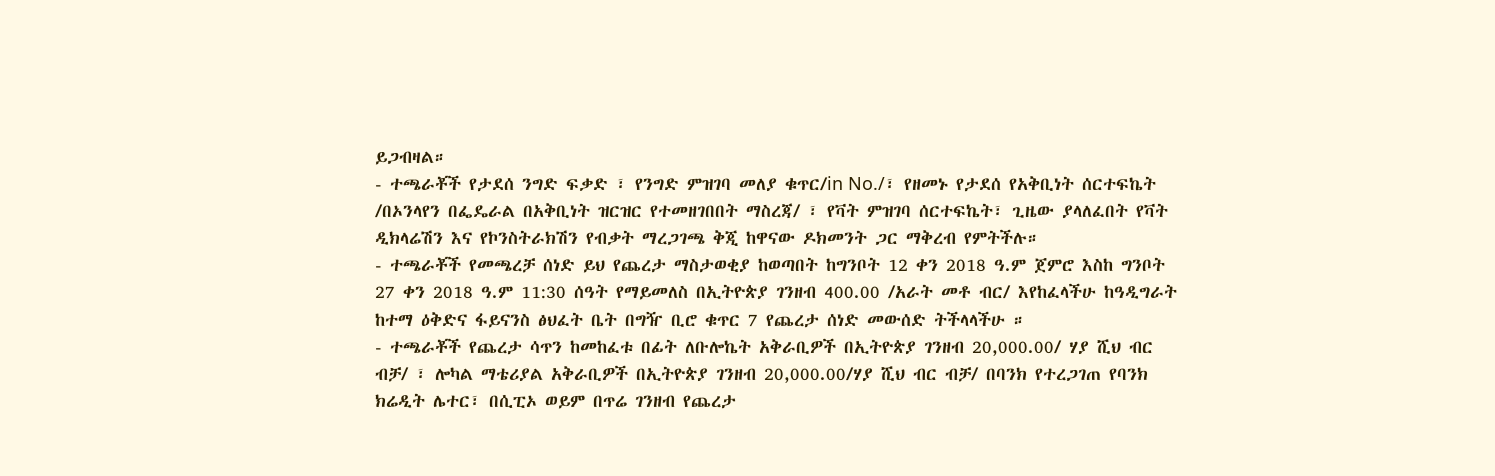ይጋብዛል።
- ተጫራቾች የታደሰ ንግድ ፍቃድ ፣ የንግድ ምዝገባ መለያ ቁጥር/in No./፣ የዘመኑ የታደሰ የአቅቢነት ሰርተፍኬት /በኦንላየን በፌዴራል በአቅቢነት ዝርዝር የተመዘገበበት ማስረጃ/ ፣ የቫት ምዝገባ ሰርተፍኬት፣ ጊዜው ያላለፈበት የቫት ዲክላሬሽን እና የኮንስትራክሽን የብቃት ማረጋገጫ ቅጂ ከዋናው ዶክመንት ጋር ማቅረብ የምትችሉ።
- ተጫራቾች የመጫረቻ ሰነድ ይህ የጨረታ ማስታወቂያ ከወጣበት ከግንቦት 12 ቀን 2018 ዓ.ም ጀምሮ እስከ ግንቦት 27 ቀን 2018 ዓ.ም 11:30 ሰዓት የማይመለስ በኢትዮጵያ ገንዘብ 400.00 /አራት መቶ ብር/ እየከፈላችሁ ከዓዲግራት ከተማ ዕቅድና ፋይናንስ ፅህፈት ቤት በግዥ ቢሮ ቁጥር 7 የጨረታ ሰነድ መውሰድ ትችላላችሁ ።
- ተጫራቾች የጨረታ ሳጥን ከመከፈቱ በፊት ለቡሎኬት አቅራቢዎች በኢትዮጵያ ገንዘብ 20,000.00/ ሃያ ሺህ ብር ብቻ/ ፣ ሎካል ማቴሪያል አቅራቢዎች በኢትዮጵያ ገንዘብ 20,000.00/ሃያ ሺህ ብር ብቻ/ በባንክ የተረጋገጠ የባንክ ክሬዲት ሌተር፣ በሲፒኦ ወይም በጥሬ ገንዘብ የጨረታ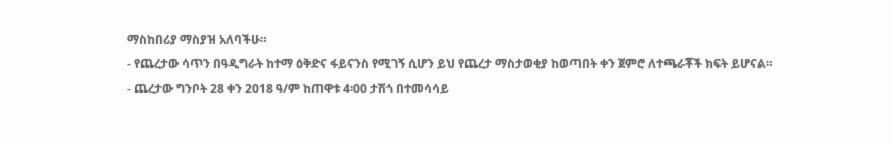ማስከበሪያ ማስያዝ አለባችሁ።
- የጨረታው ሳጥን በዓዲግራት ከተማ ዕቅድና ፋይናንስ የሚገኝ ሲሆን ይህ የጨረታ ማስታወቂያ ከወጣበት ቀን ጀምሮ ለተጫራቾች ክፍት ይሆናል።
- ጨረታው ግንቦት 28 ቀን 2018 ዓ/ም ከጠዋቱ 4፡00 ታሽጎ በተመሳሳይ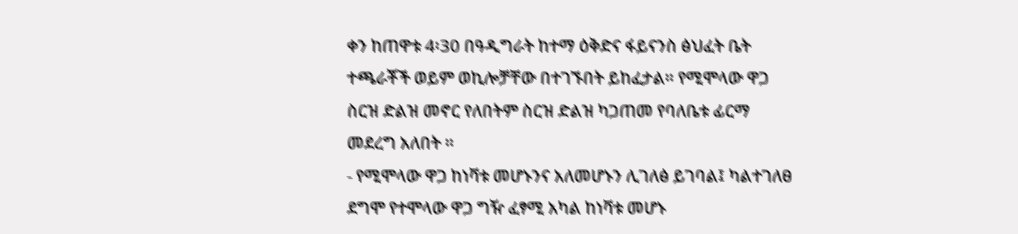ቀን ከጠዋቱ 4፡30 በዓዲግራት ከተማ ዕቅድና ፋይናንስ ፅህፈት ቤት ተጫራቾች ወይም ወኪሎቻቸው በተገኙበት ይከፈታል። የሚሞላው ዋጋ ስርዝ ድልዝ መኖር የለበትም ስርዝ ድልዝ ካጋጠመ የባለቤቱ ፊርማ መደረግ አለበት ።
- የሚሞላው ዋጋ ከነቫቱ መሆኑንና አለመሆኑን ሊገለፅ ይገባል፤ ካልተገለፀ ደግሞ የተሞላው ዋጋ ግዥ ፈፃሚ አካል ከነቫቱ መሆኑ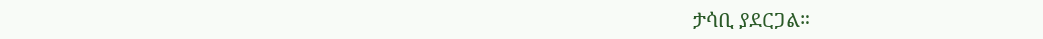ታሳቢ ያደርጋል።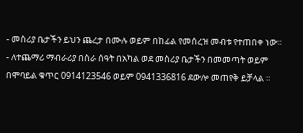- መስሪያ ቤታችን ይህን ጨረታ በሙሉ ወይም በከፊል የመሰረዝ መብቱ የተጠበቀ ነው።
- ለተጨማሪ ማብራሪያ በስራ ሰዓት በአካል ወደ መስሪያ ቤታችን በመመጣት ወይም በሞባይል ቁጥር 0914123546 ወይም 0941336816 ደውሎ መጠየቅ ይቻላል ።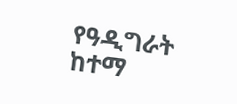የዓዲግራት ከተማ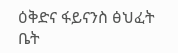ዕቅድና ፋይናንስ ፅህፈት ቤት